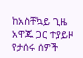ከአስቸኳይ ጊዜ አዋጁ ጋር ተያይዞ የታሰሩ ሰዎች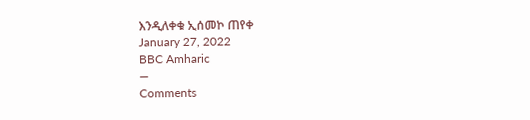እንዲለቀቁ ኢሰመኮ ጠየቀ
January 27, 2022
BBC Amharic
—
Comments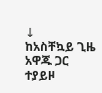↓
ከአስቸኳይ ጊዜ አዋጁ ጋር ተያይዞ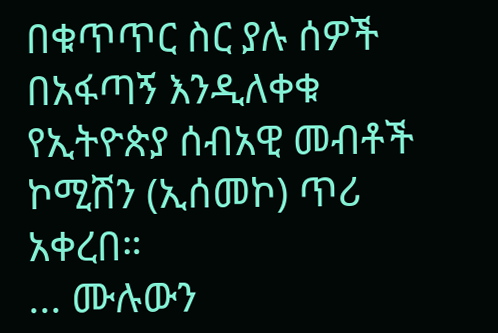በቁጥጥር ስር ያሉ ሰዎች በአፋጣኝ እንዲለቀቁ የኢትዮጵያ ሰብአዊ መብቶች ኮሚሽን (ኢሰመኮ) ጥሪ አቀረበ።
... ሙሉውን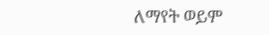ለማየት ወይም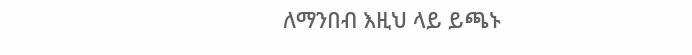ለማንበብ እዚህ ላይ ይጫኑ